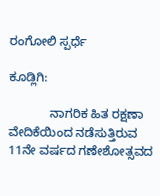ರಂಗೋಲಿ ಸ್ಪರ್ಧೆ

ಕೂಡ್ಲಿಗಿ:

            ನಾಗರಿಕ ಹಿತ ರಕ್ಷಣಾ ವೇದಿಕೆಯಿಂದ ನಡೆಸುತ್ತಿರುವ 11ನೇ ವರ್ಷದ ಗಣೇಶೋತ್ಸವದ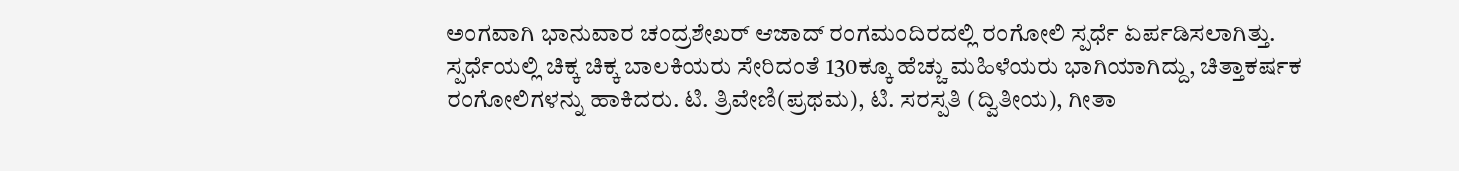ಅಂಗವಾಗಿ ಭಾನುವಾರ ಚಂದ್ರಶೇಖರ್ ಆಜಾದ್ ರಂಗಮಂದಿರದಲ್ಲಿ ರಂಗೋಲಿ ಸ್ಪರ್ಧೆ ಏರ್ಪಡಿಸಲಾಗಿತ್ತು. ಸ್ಪರ್ಧೆಯಲ್ಲಿ ಚಿಕ್ಕ ಚಿಕ್ಕ ಬಾಲಕಿಯರು ಸೇರಿದಂತೆ 130ಕ್ಕೂ ಹೆಚ್ಚು ಮಹಿಳೆಯರು ಭಾಗಿಯಾಗಿದ್ದು, ಚಿತ್ತಾಕರ್ಷಕ ರಂಗೋಲಿಗಳನ್ನು ಹಾಕಿದರು. ಟಿ. ತ್ರಿವೇಣಿ(ಪ್ರಥಮ), ಟಿ. ಸರಸ್ಪತಿ (ದ್ವಿತೀಯ), ಗೀತಾ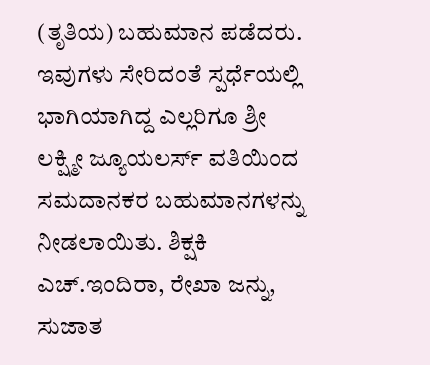(ತೃತಿಯ) ಬಹುಮಾನ ಪಡೆದರು. ಇವುಗಳು ಸೇರಿದಂತೆ ಸ್ಪರ್ಧೆಯಲ್ಲಿ ಭಾಗಿಯಾಗಿದ್ದ ಎಲ್ಲರಿಗೂ ಶ್ರೀ ಲಕ್ಷ್ಮೀ ಜ್ಯೂಯಲರ್ಸ್ ವತಿಯಿಂದ ಸಮದಾನಕರ ಬಹುಮಾನಗಳನ್ನು ನೀಡಲಾಯಿತು. ಶಿಕ್ಷಕಿ ಎಚ್.ಇಂದಿರಾ, ರೇಖಾ ಜನ್ನು, ಸುಜಾತ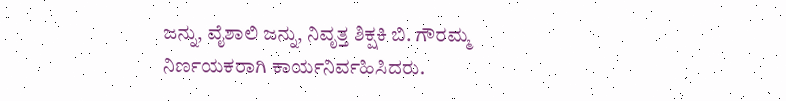ಜನ್ನು, ವೈಶಾಲಿ ಜನ್ನು, ನಿವೃತ್ತ ಶಿಕ್ಷಕಿ ಬಿ. ಗೌರಮ್ಮ ನಿರ್ಣಯಕರಾಗಿ ಕಾರ್ಯನಿರ್ವಹಿಸಿದರು.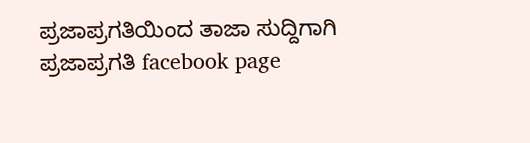ಪ್ರಜಾಪ್ರಗತಿಯಿಂದ ತಾಜಾ ಸುದ್ದಿಗಾಗಿ ಪ್ರಜಾಪ್ರಗತಿ facebook page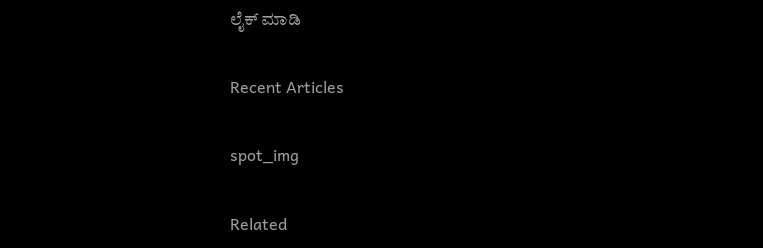ಲೈಕ್ ಮಾಡಿ

Recent Articles

spot_img

Related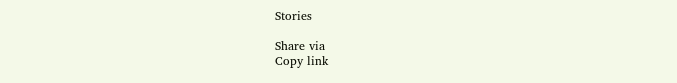Stories

Share via
Copy link